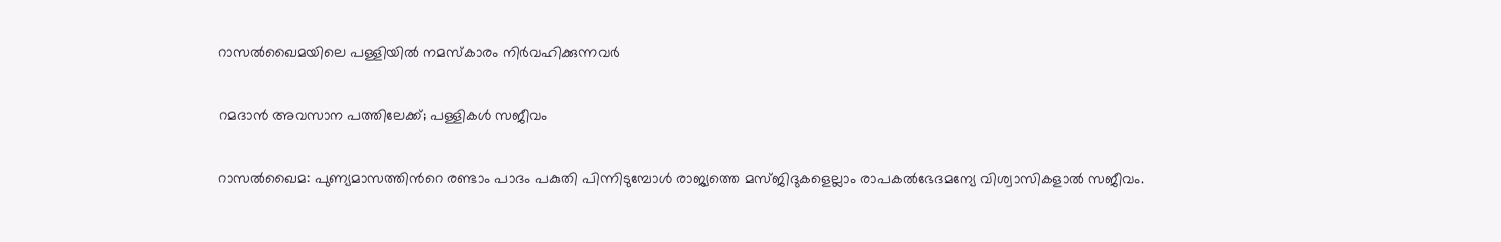റാസൽഖൈമയിലെ പള്ളിയിൽ നമസ്കാരം നിർവഹിക്കുന്നവർ

റമദാൻ അവസാന പത്തിലേക്ക്; പള്ളികൾ സജീവം

റാസല്‍ഖൈമ: പുണ്യമാസത്തിന്‍റെ രണ്ടാം പാദം പകുതി പിന്നിടുമ്പോള്‍ രാജ്യത്തെ മസ്ജിദുകളെല്ലാം രാപകല്‍ഭേദമന്യേ വിശ്വാസികളാല്‍ സജീവം.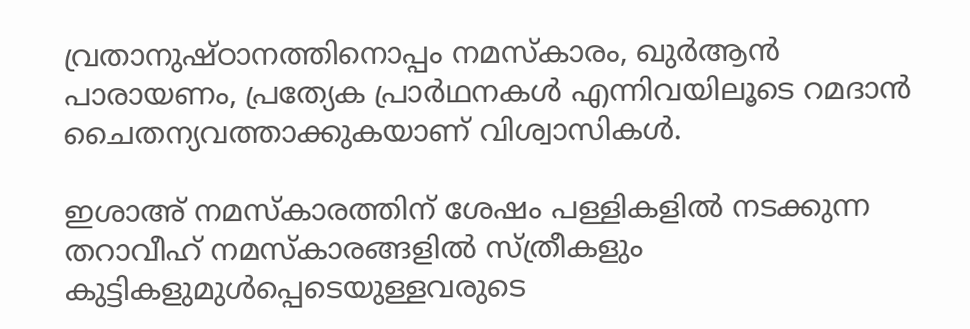വ്രതാനുഷ്ഠാനത്തിനൊപ്പം നമസ്കാരം, ഖുര്‍ആന്‍ പാരായണം, പ്രത്യേക പ്രാര്‍ഥനകള്‍ എന്നിവയിലൂടെ റമദാന്‍ ചൈതന്യവത്താക്കുകയാണ് വിശ്വാസികള്‍.

ഇശാഅ് നമസ്കാരത്തിന് ശേഷം പള്ളികളില്‍ നടക്കുന്ന തറാവീഹ് നമസ്കാരങ്ങളില്‍ സ്ത്രീകളും കുട്ടികളുമുള്‍പ്പെടെയുള്ളവരുടെ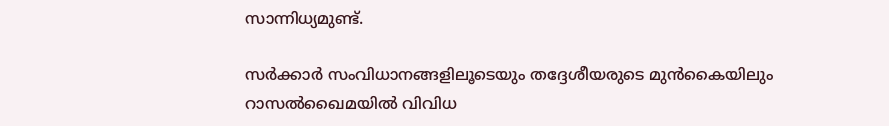സാന്നിധ്യമുണ്ട്.

സര്‍ക്കാര്‍ സംവിധാനങ്ങളിലൂടെയും തദ്ദേശീയരുടെ മുന്‍കൈയിലും റാസല്‍ഖൈമയില്‍ വിവിധ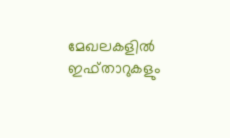മേഖലകളില്‍ ഇഫ്താറുകളും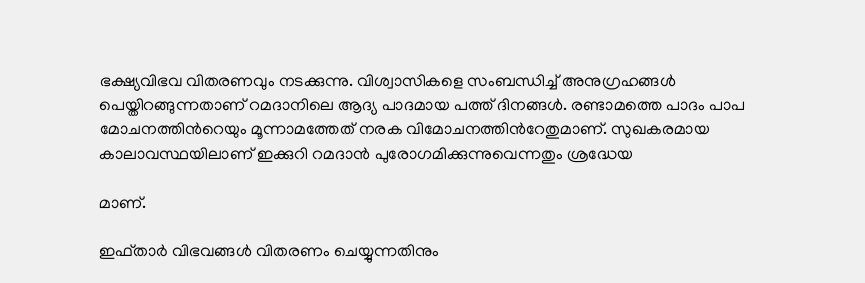ഭക്ഷ്യവിഭവ വിതരണവും നടക്കുന്നു. വിശ്വാസികളെ സംബന്ധിച്ച് അനുഗ്രഹങ്ങള്‍ പെയ്തിറങ്ങുന്നതാണ് റമദാനിലെ ആദ്യ പാദമായ പത്ത് ദിനങ്ങള്‍. രണ്ടാമത്തെ പാദം പാപ മോചനത്തിന്‍റെയും മൂന്നാമത്തേത് നരക വിമോചനത്തിന്‍റേതുമാണ്. സുഖകരമായ കാലാവസ്ഥയിലാണ് ഇക്കുറി റമദാന്‍ പുരോഗമിക്കുന്നുവെന്നതും ശ്രദ്ധേയ

മാണ്.

ഇഫ്താര്‍ വിഭവങ്ങള്‍ വിതരണം ചെയ്യുന്നതിനും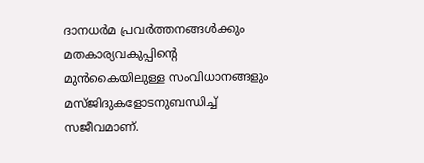ദാനധര്‍മ പ്രവര്‍ത്തനങ്ങള്‍ക്കും മതകാര്യവകുപ്പിന്‍റെ മുന്‍കൈയിലുള്ള സംവിധാനങ്ങളും മസ്ജിദുകളോടനുബന്ധിച്ച് സജീവമാണ്.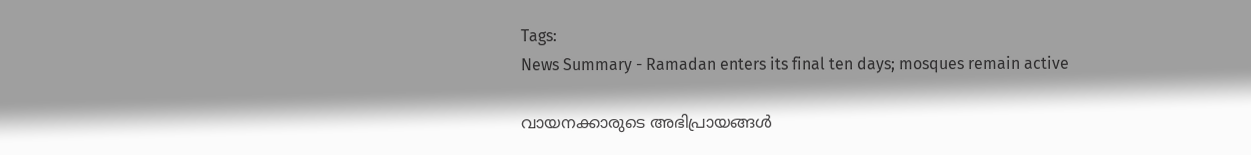Tags:
News Summary - Ramadan enters its final ten days; mosques remain active

വായനക്കാരുടെ അഭിപ്രായങ്ങള്‍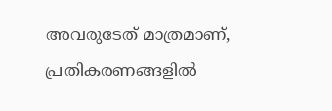അവരുടേത് മാത്രമാണ്, പ്രതികരണങ്ങളിൽ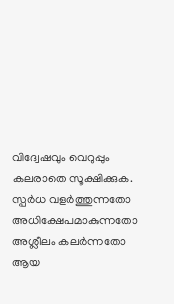വിദ്വേഷവും വെറുപ്പും കലരാതെ സൂക്ഷിക്കുക. സ്പർധ വളർത്തുന്നതോ അധിക്ഷേപമാകുന്നതോ അശ്ലീലം കലർന്നതോ ആയ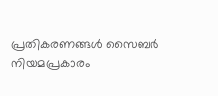പ്രതികരണങ്ങൾ സൈബർ നിയമപ്രകാരം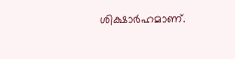ശിക്ഷാർഹമാണ്.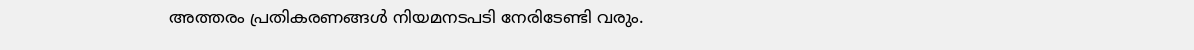അത്തരം പ്രതികരണങ്ങൾ നിയമനടപടി നേരിടേണ്ടി വരും.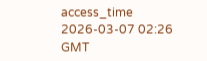access_time 2026-03-07 02:26 GMT